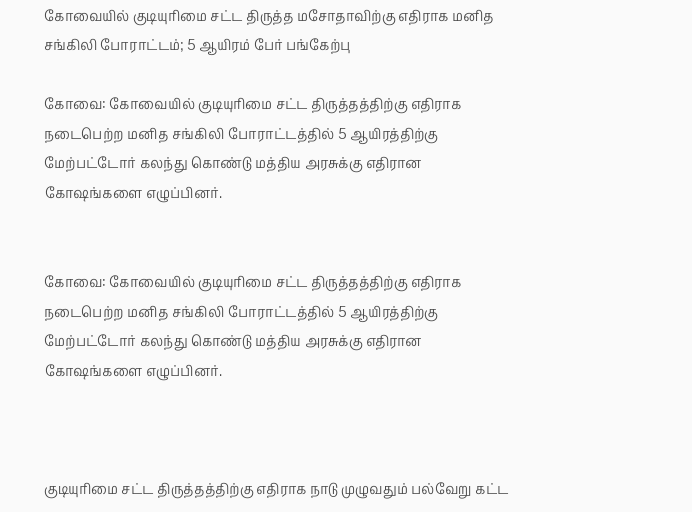கோவையில் குடியுரிமை சட்ட திருத்த மசோதாவிற்கு எதிராக மனித சங்கிலி போராட்டம்; 5 ஆயிரம் பேர் பங்கேற்பு

கோவை: கோவையில் குடியுரிமை சட்ட திருத்தத்திற்கு எதிராக நடைபெற்ற மனித சங்கிலி போராட்டத்தில் 5 ஆயிரத்திற்கு மேற்பட்டோர் கலந்து கொண்டு மத்திய அரசுக்கு எதிரான கோஷங்களை எழுப்பினர்.


கோவை: கோவையில் குடியுரிமை சட்ட திருத்தத்திற்கு எதிராக நடைபெற்ற மனித சங்கிலி போராட்டத்தில் 5 ஆயிரத்திற்கு மேற்பட்டோர் கலந்து கொண்டு மத்திய அரசுக்கு எதிரான கோஷங்களை எழுப்பினர்.



குடியுரிமை சட்ட திருத்தத்திற்கு எதிராக நாடு முழுவதும் பல்வேறு கட்ட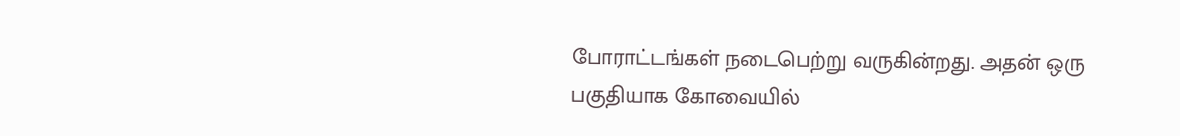போராட்டங்கள் நடைபெற்று வருகின்றது. அதன் ஒரு பகுதியாக கோவையில்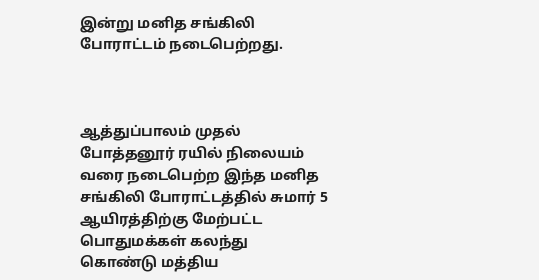இன்று மனித சங்கிலி போராட்டம் நடைபெற்றது.



ஆத்துப்பாலம் முதல் போத்தனூர் ரயில் நிலையம் வரை நடைபெற்ற இந்த மனித சங்கிலி போராட்டத்தில் சுமார் 5 ஆயிரத்திற்கு மேற்பட்ட பொதுமக்கள் கலந்து கொண்டு மத்திய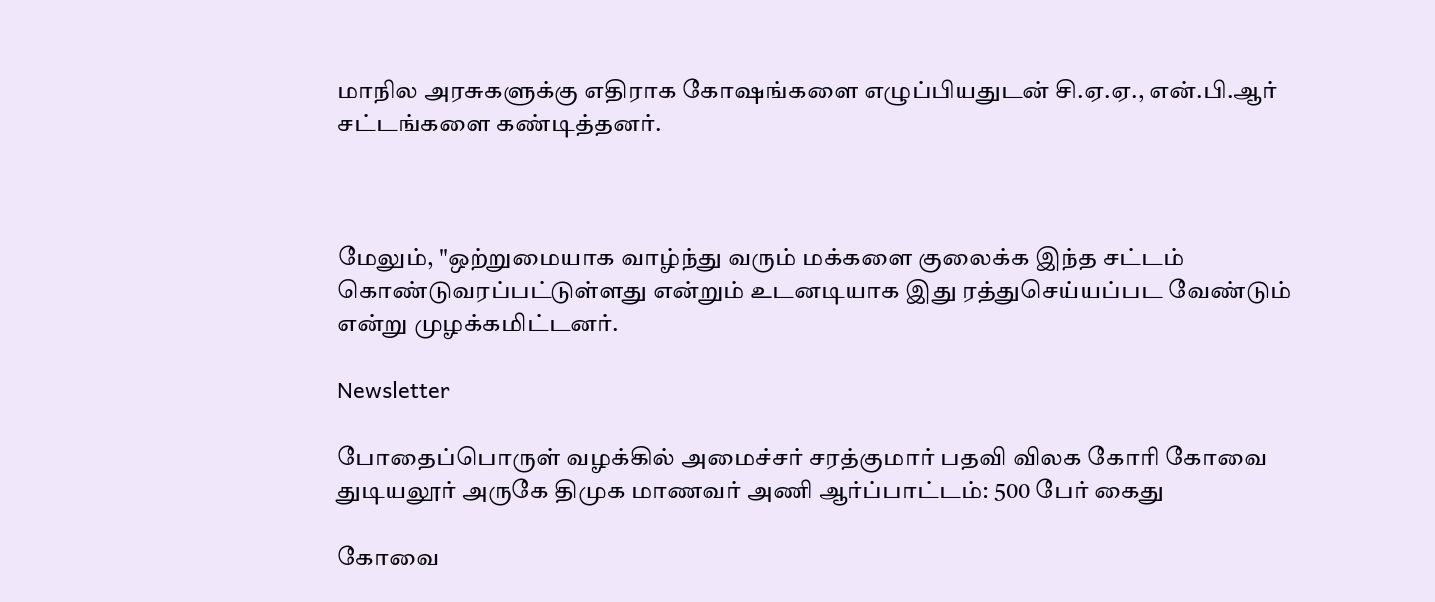மாநில அரசுகளுக்கு எதிராக கோஷங்களை எழுப்பியதுடன் சி.ஏ.ஏ., என்.பி.ஆர் சட்டங்களை கண்டித்தனர்.



மேலும், "ஒற்றுமையாக வாழ்ந்து வரும் மக்களை குலைக்க இந்த சட்டம் கொண்டுவரப்பட்டுள்ளது என்றும் உடனடியாக இது ரத்துசெய்யப்பட வேண்டும் என்று முழக்கமிட்டனர்.

Newsletter

போதைப்பொருள் வழக்கில் அமைச்சர் சரத்குமார் பதவி விலக கோரி கோவை துடியலூர் அருகே திமுக மாணவர் அணி ஆர்ப்பாட்டம்: 500 பேர் கைது

கோவை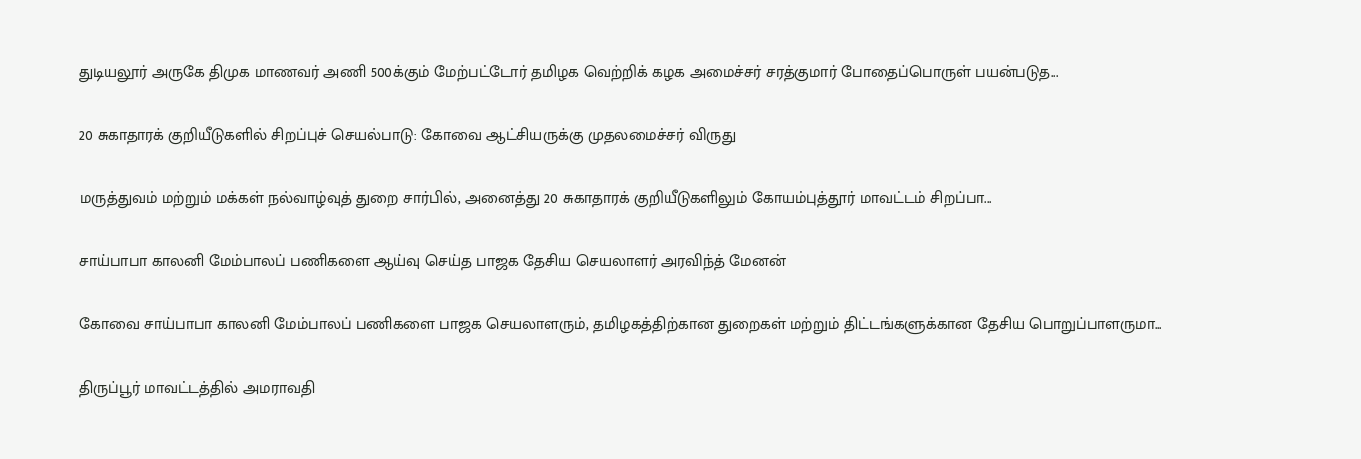துடியலூர் அருகே திமுக மாணவர் அணி 500க்கும் மேற்பட்டோர் தமிழக வெற்றிக் கழக அமைச்சர் சரத்குமார் போதைப்பொருள் பயன்படுத...

20 சுகாதாரக் குறியீடுகளில் சிறப்புச் செயல்பாடு: கோவை ஆட்சியருக்கு முதலமைச்சர் விருது

மருத்துவம் மற்றும் மக்கள் நல்வாழ்வுத் துறை சார்பில், அனைத்து 20 சுகாதாரக் குறியீடுகளிலும் கோயம்புத்தூர் மாவட்டம் சிறப்பா...

சாய்பாபா காலனி மேம்பாலப் பணிகளை ஆய்வு செய்த பாஜக தேசிய செயலாளர் அரவிந்த் மேனன்

கோவை சாய்பாபா காலனி மேம்பாலப் பணிகளை பாஜக செயலாளரும், தமிழகத்திற்கான துறைகள் மற்றும் திட்டங்களுக்கான தேசிய பொறுப்பாளருமா...

திருப்பூர் மாவட்டத்தில் அமராவதி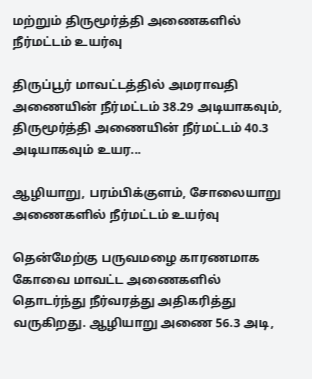மற்றும் திருமூர்த்தி அணைகளில் நீர்மட்டம் உயர்வு

திருப்பூர் மாவட்டத்தில் அமராவதி அணையின் நீர்மட்டம் 38.29 அடியாகவும், திருமூர்த்தி அணையின் நீர்மட்டம் 40.3 அடியாகவும் உயர...

ஆழியாறு, பரம்பிக்குளம், சோலையாறு அணைகளில் நீர்மட்டம் உயர்வு

தென்மேற்கு பருவமழை காரணமாக கோவை மாவட்ட அணைகளில் தொடர்ந்து நீர்வரத்து அதிகரித்து வருகிறது. ஆழியாறு அணை 56.3 அடி,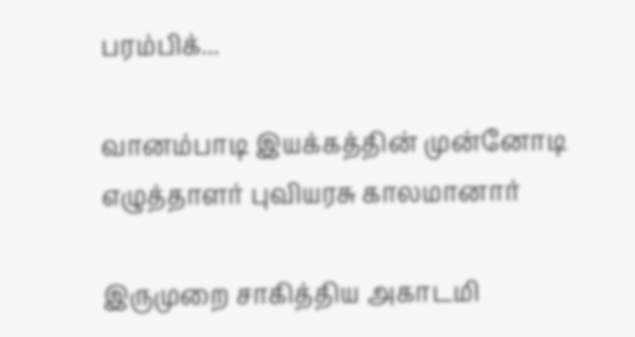பரம்பிக்...

வானம்பாடி இயக்கத்தின் முன்னோடி எழுத்தாளர் புவியரசு காலமானார்

இருமுறை சாகித்திய அகாடமி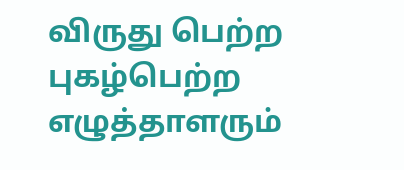விருது பெற்ற புகழ்பெற்ற எழுத்தாளரும்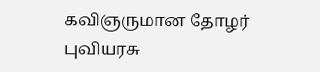கவிஞருமான தோழர் புவியரசு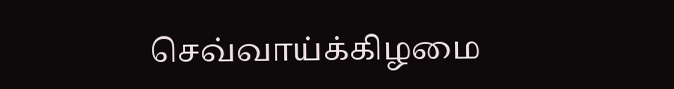செவ்வாய்க்கிழமை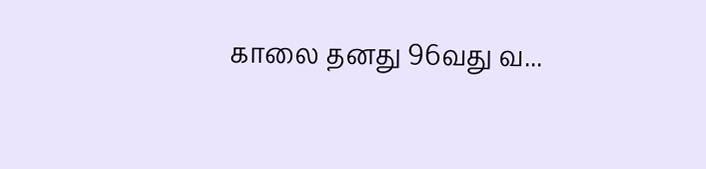காலை தனது 96வது வ...